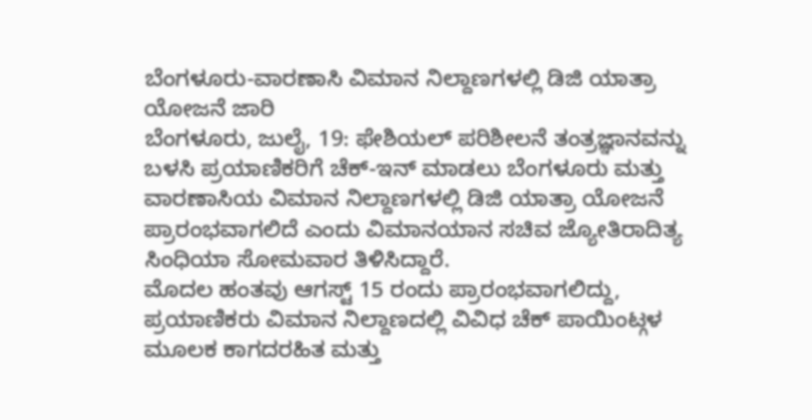ಬೆಂಗಳೂರು-ವಾರಣಾಸಿ ವಿಮಾನ ನಿಲ್ದಾಣಗಳಲ್ಲಿ ಡಿಜಿ ಯಾತ್ರಾ ಯೋಜನೆ ಜಾರಿ
ಬೆಂಗಳೂರು, ಜುಲೈ, 19: ಫೇಶಿಯಲ್ ಪರಿಶೀಲನೆ ತಂತ್ರಜ್ಞಾನವನ್ನು ಬಳಸಿ ಪ್ರಯಾಣಿಕರಿಗೆ ಚೆಕ್-ಇನ್ ಮಾಡಲು ಬೆಂಗಳೂರು ಮತ್ತು ವಾರಣಾಸಿಯ ವಿಮಾನ ನಿಲ್ದಾಣಗಳಲ್ಲಿ ಡಿಜಿ ಯಾತ್ರಾ ಯೋಜನೆ ಪ್ರಾರಂಭವಾಗಲಿದೆ ಎಂದು ವಿಮಾನಯಾನ ಸಚಿವ ಜ್ಯೋತಿರಾದಿತ್ಯ ಸಿಂಧಿಯಾ ಸೋಮವಾರ ತಿಳಿಸಿದ್ದಾರೆ.
ಮೊದಲ ಹಂತವು ಆಗಸ್ಟ್ 15 ರಂದು ಪ್ರಾರಂಭವಾಗಲಿದ್ದು, ಪ್ರಯಾಣಿಕರು ವಿಮಾನ ನಿಲ್ದಾಣದಲ್ಲಿ ವಿವಿಧ ಚೆಕ್ ಪಾಯಿಂಟ್ಗಳ ಮೂಲಕ ಕಾಗದರಹಿತ ಮತ್ತು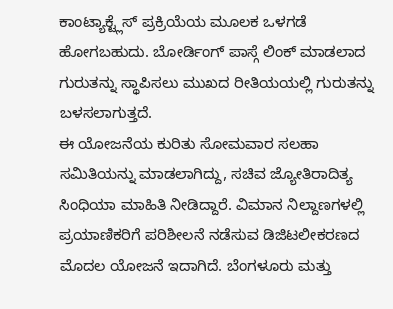ಕಾಂಟ್ಯಾಕ್ಟ್ಲೆಸ್ ಪ್ರಕ್ರಿಯೆಯ ಮೂಲಕ ಒಳಗಡೆ ಹೋಗಬಹುದು. ಬೋರ್ಡಿಂಗ್ ಪಾಸ್ಗೆ ಲಿಂಕ್ ಮಾಡಲಾದ ಗುರುತನ್ನು ಸ್ಥಾಪಿಸಲು ಮುಖದ ರೀತಿಯಯಲ್ಲಿ ಗುರುತನ್ನು ಬಳಸಲಾಗುತ್ತದೆ.
ಈ ಯೋಜನೆಯ ಕುರಿತು ಸೋಮವಾರ ಸಲಹಾ ಸಮಿತಿಯನ್ನು ಮಾಡಲಾಗಿದ್ದು, ಸಚಿವ ಜ್ಯೋತಿರಾದಿತ್ಯ ಸಿಂಧಿಯಾ ಮಾಹಿತಿ ನೀಡಿದ್ದಾರೆ. ವಿಮಾನ ನಿಲ್ದಾಣಗಳಲ್ಲಿ ಪ್ರಯಾಣಿಕರಿಗೆ ಪರಿಶೀಲನೆ ನಡೆಸುವ ಡಿಜಿಟಲೀಕರಣದ ಮೊದಲ ಯೋಜನೆ ಇದಾಗಿದೆ. ಬೆಂಗಳೂರು ಮತ್ತು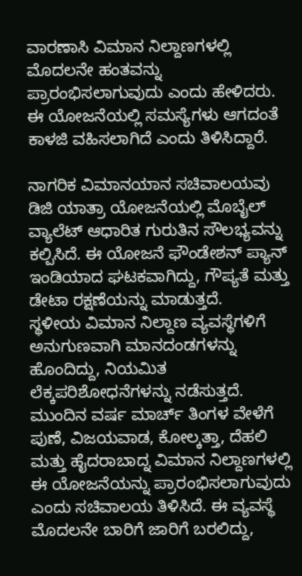ವಾರಣಾಸಿ ವಿಮಾನ ನಿಲ್ದಾಣಗಳಲ್ಲಿ ಮೊದಲನೇ ಹಂತವನ್ನು ಪ್ರಾರಂಭಿಸಲಾಗುವುದು ಎಂದು ಹೇಳಿದರು. ಈ ಯೋಜನೆಯಲ್ಲಿ ಸಮಸ್ಯೆಗಳು ಆಗದಂತೆ ಕಾಳಜಿ ವಹಿಸಲಾಗಿದೆ ಎಂದು ತಿಳಿಸಿದ್ದಾರೆ.

ನಾಗರಿಕ ವಿಮಾನಯಾನ ಸಚಿವಾಲಯವು ಡಿಜಿ ಯಾತ್ರಾ ಯೋಜನೆಯಲ್ಲಿ ಮೊಬೈಲ್ ವ್ಯಾಲೆಟ್ ಆಧಾರಿತ ಗುರುತಿನ ಸೌಲಭ್ಯವನ್ನು ಕಲ್ಪಿಸಿದೆ. ಈ ಯೋಜನೆ ಫೌಂಡೇಶನ್ ಪ್ಯಾನ್ ಇಂಡಿಯಾದ ಘಟಕವಾಗಿದ್ದು, ಗೌಪ್ಯತೆ ಮತ್ತು ಡೇಟಾ ರಕ್ಷಣೆಯನ್ನು ಮಾಡುತ್ತದೆ.
ಸ್ಥಳೀಯ ವಿಮಾನ ನಿಲ್ದಾಣ ವ್ಯವಸ್ಥೆಗಳಿಗೆ ಅನುಗುಣವಾಗಿ ಮಾನದಂಡಗಳನ್ನು ಹೊಂದಿದ್ದು, ನಿಯಮಿತ ಲೆಕ್ಕಪರಿಶೋಧನೆಗಳನ್ನು ನಡೆಸುತ್ತದೆ. ಮುಂದಿನ ವರ್ಷ ಮಾರ್ಚ್ ತಿಂಗಳ ವೇಳೆಗೆ ಪುಣೆ, ವಿಜಯವಾಡ, ಕೋಲ್ಕತ್ತಾ, ದೆಹಲಿ ಮತ್ತು ಹೈದರಾಬಾದ್ನ ವಿಮಾನ ನಿಲ್ದಾಣಗಳಲ್ಲಿ ಈ ಯೋಜನೆಯನ್ನು ಪ್ರಾರಂಭಿಸಲಾಗುವುದು ಎಂದು ಸಚಿವಾಲಯ ತಿಳಿಸಿದೆ. ಈ ವ್ಯವಸ್ಥೆ ಮೊದಲನೇ ಬಾರಿಗೆ ಜಾರಿಗೆ ಬರಲಿದ್ದು,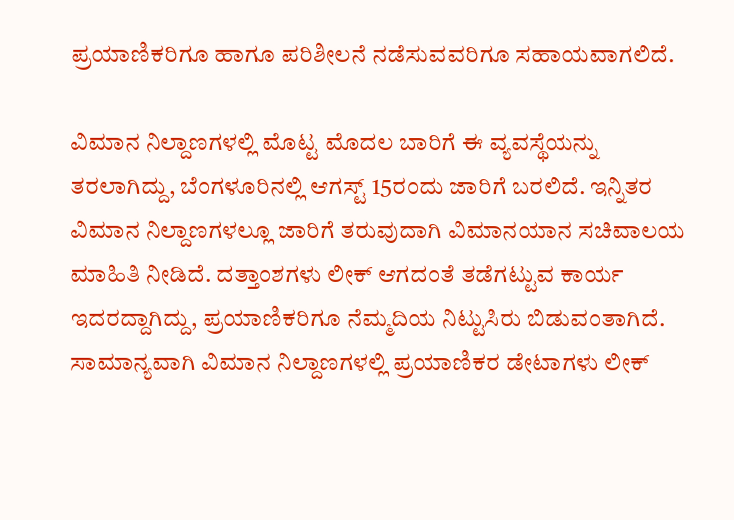ಪ್ರಯಾಣಿಕರಿಗೂ ಹಾಗೂ ಪರಿಶೀಲನೆ ನಡೆಸುವವರಿಗೂ ಸಹಾಯವಾಗಲಿದೆ.

ವಿಮಾನ ನಿಲ್ದಾಣಗಳಲ್ಲಿ ಮೊಟ್ಟ ಮೊದಲ ಬಾರಿಗೆ ಈ ವ್ಯವಸ್ಥೆಯನ್ನು ತರಲಾಗಿದ್ದು, ಬೆಂಗಳೂರಿನಲ್ಲಿ ಆಗಸ್ಟ್ 15ರಂದು ಜಾರಿಗೆ ಬರಲಿದೆ. ಇನ್ನಿತರ ವಿಮಾನ ನಿಲ್ದಾಣಗಳಲ್ಲೂ ಜಾರಿಗೆ ತರುವುದಾಗಿ ವಿಮಾನಯಾನ ಸಚಿವಾಲಯ ಮಾಹಿತಿ ನೀಡಿದೆ. ದತ್ತಾಂಶಗಳು ಲೀಕ್ ಆಗದಂತೆ ತಡೆಗಟ್ಟುವ ಕಾರ್ಯ ಇದರದ್ದಾಗಿದ್ದು, ಪ್ರಯಾಣಿಕರಿಗೂ ನೆಮ್ಮದಿಯ ನಿಟ್ಟುಸಿರು ಬಿಡುವಂತಾಗಿದೆ. ಸಾಮಾನ್ಯವಾಗಿ ವಿಮಾನ ನಿಲ್ದಾಣಗಳಲ್ಲಿ ಪ್ರಯಾಣಿಕರ ಡೇಟಾಗಳು ಲೀಕ್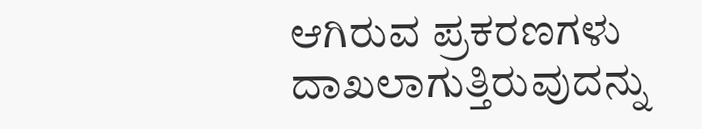ಆಗಿರುವ ಪ್ರಕರಣಗಳು ದಾಖಲಾಗುತ್ತಿರುವುದನ್ನು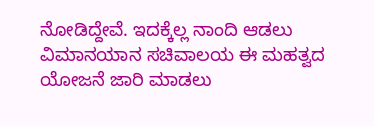ನೋಡಿದ್ದೇವೆ. ಇದಕ್ಕೆಲ್ಲ ನಾಂದಿ ಆಡಲು ವಿಮಾನಯಾನ ಸಚಿವಾಲಯ ಈ ಮಹತ್ವದ ಯೋಜನೆ ಜಾರಿ ಮಾಡಲು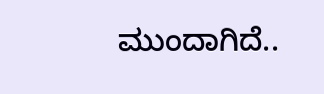ಮುಂದಾಗಿದೆ..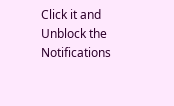Click it and Unblock the Notifications